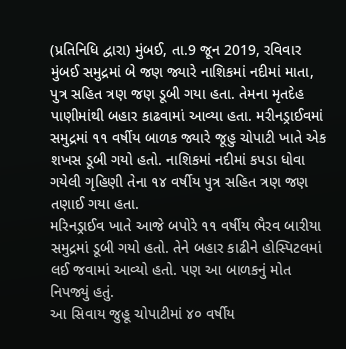(પ્રતિનિધિ દ્વારા) મુંબઈ, તા.9 જૂન 2019, રવિવાર
મુંબઈ સમુદ્રમાં બે જણ જ્યારે નાશિકમાં નદીમાં માતા, પુત્ર સહિત ત્રણ જણ ડૂબી ગયા હતા. તેમના મૃતદેહ પાણીમાંથી બહાર કાઢવામાં આવ્યા હતા. મરીનડ્રાઈવમાં સમુદ્રમાં ૧૧ વર્ષીય બાળક જ્યારે જૂહુ ચોપાટી ખાતે એક શખસ ડૂબી ગયો હતો. નાશિકમાં નદીમાં કપડા ધોવા ગયેલી ગૃહિણી તેના ૧૪ વર્ષીય પુત્ર સહિત ત્રણ જણ તણાઈ ગયા હતા.
મરિનડ્રાઈવ ખાતે આજે બપોરે ૧૧ વર્ષીય ભૈરવ બારીયા સમુદ્રમાં ડૂબી ગયો હતો. તેને બહાર કાઢીને હોસ્પિટલમાં લઈ જવામાં આવ્યો હતો. પણ આ બાળકનું મોત નિપજ્યું હતું.
આ સિવાય જુહૂ ચોપાટીમાં ૪૦ વર્ષીય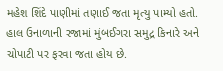મહેશ શિંદે પાણીમાં તણાઈ જતા મૃત્યુ પામ્યો હતો. હાલ ઉનાળાની રજામાં મુંબઈગરા સમુદ્ર કિનારે અને ચોપાટી પર ફરવા જતા હોય છે.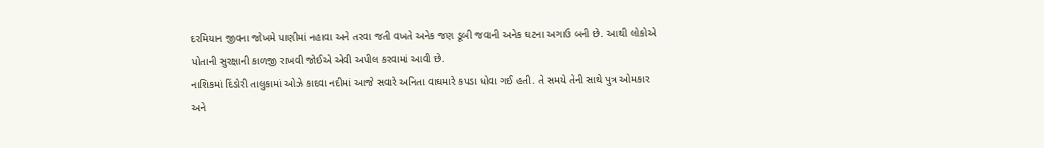દરમિયાન જીવના જોખમે પાણીમાં નહાવા અને તરવા જતી વખતે અનેક જણ ડૂબી જવાની અનેક ઘટના અગાઉ બની છે. આથી લોકોએ પોતાની સુરક્ષાની કાળજી રાખવી જોઈએ એવી અપીલ કરવામાં આવી છે.
નાશિકમાં દિંડોરી તાલુકામાં ઓઝે કાદવા નદીમાં આજે સવારે અનિતા વાઘમારે કપડા ધોવા ગઈ હતી. તે સમયે તેની સાથે પુત્ર ઓમકાર અને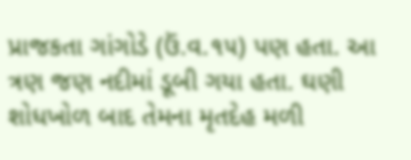પ્રાજકતા ગાંગોડે (ઉં.વ.૧૫) પણ હતા. આ ત્રણ જણ નદીમાં ડૂબી ગયા હતા. ઘણી શોધખોળ બાદ તેમના મૃતદેહ મળી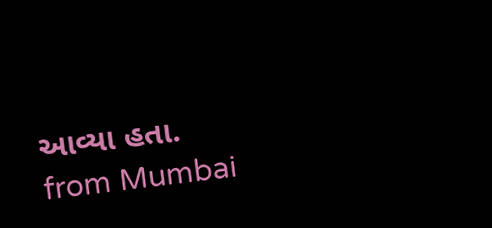આવ્યા હતા.
from Mumbai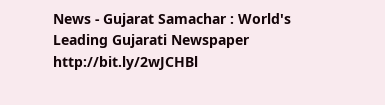News - Gujarat Samachar : World's Leading Gujarati Newspaper http://bit.ly/2wJCHBl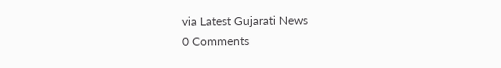via Latest Gujarati News
0 Comments